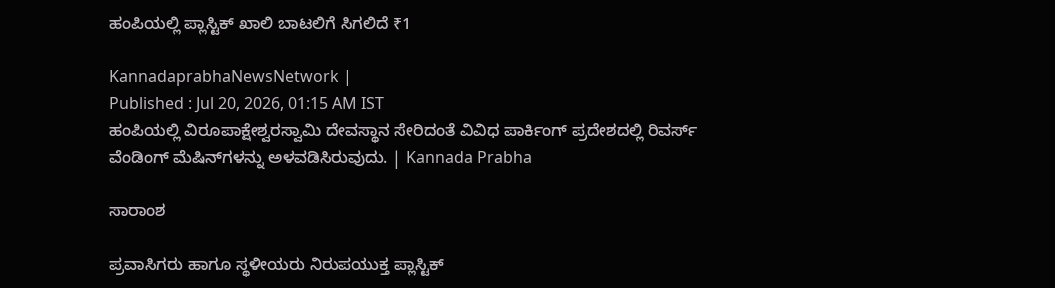ಹಂಪಿಯಲ್ಲಿ ಪ್ಲಾಸ್ಟಿಕ್‌ ಖಾಲಿ ಬಾಟಲಿಗೆ ಸಿಗಲಿದೆ ₹1

KannadaprabhaNewsNetwork |
Published : Jul 20, 2026, 01:15 AM IST
ಹಂಪಿಯಲ್ಲಿ ವಿರೂಪಾಕ್ಷೇಶ್ವರಸ್ವಾಮಿ ದೇವಸ್ಥಾನ ಸೇರಿದಂತೆ ವಿವಿಧ ಪಾರ್ಕಿಂಗ್‌ ಪ್ರದೇಶದಲ್ಲಿ ರಿವರ್ಸ್‌ ವೆಂಡಿಂಗ್‌ ಮೆಷಿನ್‌ಗಳನ್ನು ಅಳವಡಿಸಿರುವುದು. | Kannada Prabha

ಸಾರಾಂಶ

ಪ್ರವಾಸಿಗರು ಹಾಗೂ ಸ್ಥಳೀಯರು ನಿರುಪಯುಕ್ತ ಪ್ಲಾಸ್ಟಿಕ್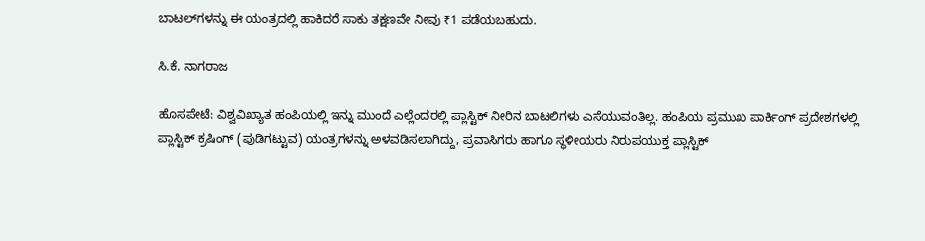ಬಾಟಲ್‌ಗಳನ್ನು ಈ ಯಂತ್ರದಲ್ಲಿ ಹಾಕಿದರೆ ಸಾಕು ತಕ್ಷಣವೇ ನೀವು ₹1 ಪಡೆಯಬಹುದು.

ಸಿ.ಕೆ. ನಾಗರಾಜ

ಹೊಸಪೇಟೆ: ವಿಶ್ವವಿಖ್ಯಾತ ಹಂಪಿಯಲ್ಲಿ ಇನ್ನು ಮುಂದೆ ಎಲ್ಲೆಂದರಲ್ಲಿ ಪ್ಲಾಸ್ಟಿಕ್‌ ನೀರಿನ ಬಾಟಲಿಗಳು ಎಸೆಯುವಂತಿಲ್ಲ. ಹಂಪಿಯ ಪ್ರಮುಖ ಪಾರ್ಕಿಂಗ್ ಪ್ರದೇಶಗಳಲ್ಲಿ ಪ್ಲಾಸ್ಟಿಕ್ ಕ್ರಷಿಂಗ್ (ಪುಡಿಗಟ್ಟುವ) ಯಂತ್ರಗಳನ್ನು ಅಳವಡಿಸಲಾಗಿದ್ದು, ಪ್ರವಾಸಿಗರು ಹಾಗೂ ಸ್ಥಳೀಯರು ನಿರುಪಯುಕ್ತ ಪ್ಲಾಸ್ಟಿಕ್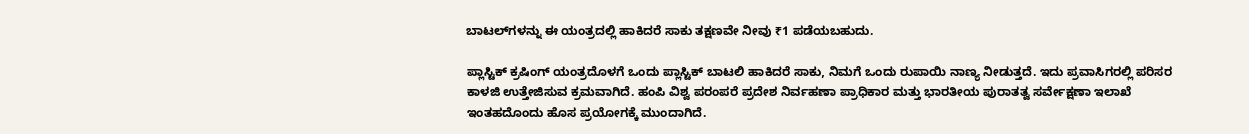ಬಾಟಲ್‌ಗಳನ್ನು ಈ ಯಂತ್ರದಲ್ಲಿ ಹಾಕಿದರೆ ಸಾಕು ತಕ್ಷಣವೇ ನೀವು ₹1 ಪಡೆಯಬಹುದು.

ಪ್ಲಾಸ್ಟಿಕ್ ಕ್ರಷಿಂಗ್ ಯಂತ್ರದೊಳಗೆ ಒಂದು ಪ್ಲಾಸ್ಟಿಕ್‌ ಬಾಟಲಿ ಹಾಕಿದರೆ ಸಾಕು, ನಿಮಗೆ ಒಂದು ರುಪಾಯಿ ನಾಣ್ಯ ನೀಡುತ್ತದೆ. ಇದು ಪ್ರವಾಸಿಗರಲ್ಲಿ ಪರಿಸರ ಕಾಳಜಿ ಉತ್ತೇಜಿಸುವ ಕ್ರಮವಾಗಿದೆ. ಹಂಪಿ ವಿಶ್ವ ಪರಂಪರೆ ಪ್ರದೇಶ ನಿರ್ವಹಣಾ ಪ್ರಾಧಿಕಾರ ಮತ್ತು ಭಾರತೀಯ ಪುರಾತತ್ವ ಸರ್ವೇಕ್ಷಣಾ ಇಲಾಖೆ ಇಂತಹದೊಂದು ಹೊಸ ಪ್ರಯೋಗಕ್ಕೆ ಮುಂದಾಗಿದೆ.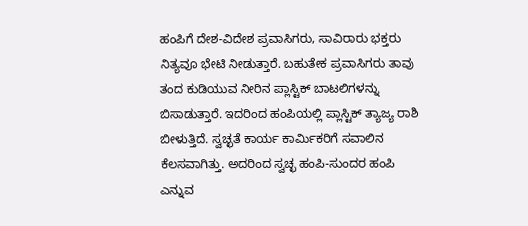ಹಂಪಿಗೆ ದೇಶ-ವಿದೇಶ ಪ್ರವಾಸಿಗರು, ಸಾವಿರಾರು ಭಕ್ತರು ನಿತ್ಯವೂ ಭೇಟಿ ನೀಡುತ್ತಾರೆ. ಬಹುತೇಕ ಪ್ರವಾಸಿಗರು ತಾವು ತಂದ ಕುಡಿಯುವ ನೀರಿನ ಪ್ಲಾಸ್ಟಿಕ್ ಬಾಟಲಿಗಳನ್ನು ಬಿಸಾಡುತ್ತಾರೆ. ಇದರಿಂದ ಹಂಪಿಯಲ್ಲಿ ಪ್ಲಾಸ್ಟಿಕ್ ತ್ಯಾಜ್ಯ ರಾಶಿ ಬೀಳುತ್ತಿದೆ. ಸ್ವಚ್ಛತೆ ಕಾರ್ಯ ಕಾರ್ಮಿಕರಿಗೆ ಸವಾಲಿನ ಕೆಲಸವಾಗಿತ್ತು. ಅದರಿಂದ ಸ್ವಚ್ಛ ಹಂಪಿ-ಸುಂದರ ಹಂಪಿ ಎನ್ನುವ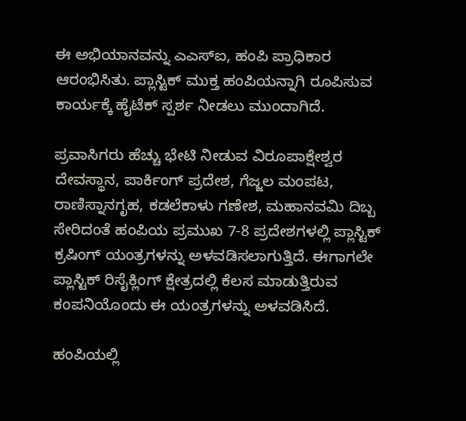ಈ ಅಭಿಯಾನವನ್ನು ಎಎಸ್‌ಐ, ಹಂಪಿ ಪ್ರಾಧಿಕಾರ ಆರಂಭಿಸಿತು. ಪ್ಲಾಸ್ಟಿಕ್‌ ಮುಕ್ತ ಹಂಪಿಯನ್ನಾಗಿ ರೂಪಿಸುವ ಕಾರ್ಯಕ್ಕೆ ಹೈಟೆಕ್‌ ಸ್ಪರ್ಶ ನೀಡಲು ಮುಂದಾಗಿದೆ.

ಪ್ರವಾಸಿಗರು ಹೆಚ್ಚು ಭೇಟಿ ನೀಡುವ ವಿರೂಪಾಕ್ಷೇಶ್ವರ ದೇವಸ್ಥಾನ, ಪಾರ್ಕಿಂಗ್‌ ಪ್ರದೇಶ, ಗೆಜ್ಜಲ ಮಂಪಟ, ರಾಣಿಸ್ನಾನಗೃಹ, ಕಡಲೆಕಾಳು ಗಣೇಶ, ಮಹಾನವಮಿ ದಿಬ್ಬ ಸೇರಿದಂತೆ ಹಂಪಿಯ ಪ್ರಮುಖ 7-8 ಪ್ರದೇಶಗಳಲ್ಲಿ ಪ್ಲಾಸ್ಟಿಕ್ ಕ್ರಷಿಂಗ್ ಯಂತ್ರಗಳನ್ನು ಅಳವಡಿಸಲಾಗುತ್ತಿದೆ. ಈಗಾಗಲೇ ಪ್ಲಾಸ್ಟಿಕ್ ರಿಸೈಕ್ಲಿಂಗ್ ಕ್ಷೇತ್ರದಲ್ಲಿ ಕೆಲಸ ಮಾಡುತ್ತಿರುವ ಕಂಪನಿಯೊಂದು ಈ ಯಂತ್ರಗಳನ್ನು ಅಳವಡಿಸಿದೆ.

ಹಂಪಿಯಲ್ಲಿ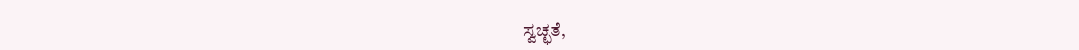ಸ್ವಚ್ಛತೆ,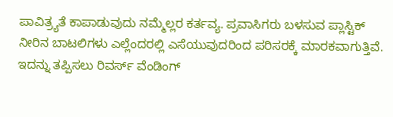ಪಾವಿತ್ರ್ಯತೆ ಕಾಪಾಡುವುದು ನಮ್ಮೆಲ್ಲರ ಕರ್ತವ್ಯ. ಪ್ರವಾಸಿಗರು ಬಳಸುವ ಪ್ಲಾಸ್ಟಿಕ್‌ ನೀರಿನ ಬಾಟಲಿಗಳು ಎಲ್ಲೆಂದರಲ್ಲಿ ಎಸೆಯುವುದರಿಂದ ಪರಿಸರಕ್ಕೆ ಮಾರಕವಾಗುತ್ತಿವೆ. ಇದನ್ನು ತಪ್ಪಿಸಲು ರಿವರ್ಸ್‌ ವೆಂಡಿಂಗ್‌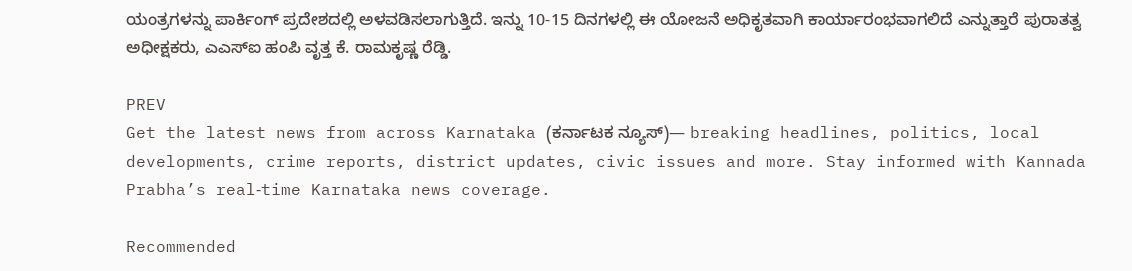ಯಂತ್ರಗಳನ್ನು ಪಾರ್ಕಿಂಗ್‌ ಪ್ರದೇಶದಲ್ಲಿ ಅಳವಡಿಸಲಾಗುತ್ತಿದೆ. ಇನ್ನು 10-15 ದಿನಗಳಲ್ಲಿ ಈ ಯೋಜನೆ ಅಧಿಕೃತವಾಗಿ ಕಾರ್ಯಾರಂಭವಾಗಲಿದೆ ಎನ್ನುತ್ತಾರೆ ಪುರಾತತ್ವ ಅಧೀಕ್ಷಕರು, ಎಎಸ್‌ಐ ಹಂಪಿ ವೃತ್ತ ಕೆ. ರಾಮಕೃಷ್ಣ ರೆಡ್ಡಿ.

PREV
Get the latest news from across Karnataka (ಕರ್ನಾಟಕ ನ್ಯೂಸ್)— breaking headlines, politics, local developments, crime reports, district updates, civic issues and more. Stay informed with Kannada Prabha’s real‑time Karnataka news coverage.

Recommended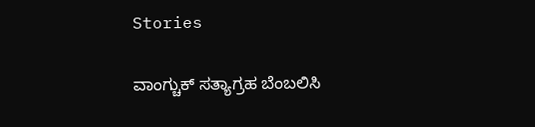Stories

ವಾಂಗ್ಚುಕ್ ಸತ್ಯಾಗ್ರಹ ಬೆಂಬಲಿಸಿ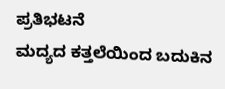ಪ್ರತಿಭಟನೆ
ಮದ್ಯದ ಕತ್ತಲೆಯಿಂದ ಬದುಕಿನ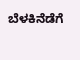ಬೆಳಕಿನೆಡೆಗೆ